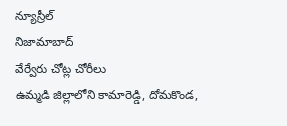న్యూస్రీల్
నిజామాబాద్
వేర్వేరు చోట్ల చోరీలు
ఉమ్మడి జిల్లాలోని కామారెడ్డి, దోమకొండ,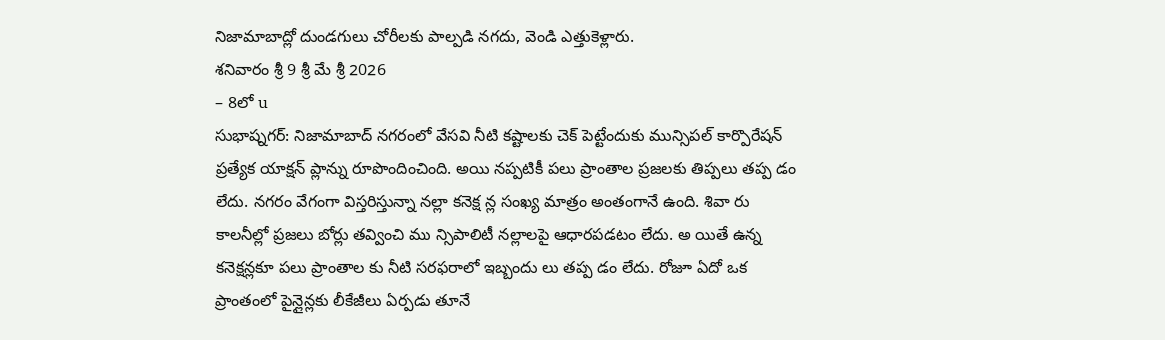నిజామాబాద్లో దుండగులు చోరీలకు పాల్పడి నగదు, వెండి ఎత్తుకెళ్లారు.
శనివారం శ్రీ 9 శ్రీ మే శ్రీ 2026
– 8లో u
సుభాష్నగర్: నిజామాబాద్ నగరంలో వేసవి నీటి కష్టాలకు చెక్ పెట్టేందుకు మున్సిపల్ కార్పొరేషన్ ప్రత్యేక యాక్షన్ ప్లాన్ను రూపొందించింది. అయి నప్పటికీ పలు ప్రాంతాల ప్రజలకు తిప్పలు తప్ప డం లేదు. నగరం వేగంగా విస్తరిస్తున్నా నల్లా కనెక్ష న్ల సంఖ్య మాత్రం అంతంగానే ఉంది. శివా రు కాలనీల్లో ప్రజలు బోర్లు తవ్వించి ము న్సిపాలిటీ నల్లాలపై ఆధారపడటం లేదు. అ యితే ఉన్న కనెక్షన్లకూ పలు ప్రాంతాల కు నీటి సరఫరాలో ఇబ్బందు లు తప్ప డం లేదు. రోజూ ఏదో ఒక ప్రాంతంలో పైన్లైన్లకు లీకేజీలు ఏర్పడు తూనే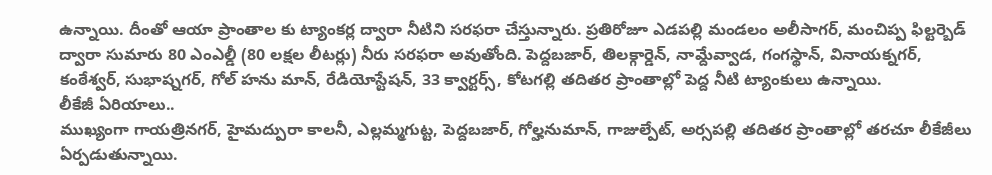ఉన్నాయి. దీంతో ఆయా ప్రాంతాల కు ట్యాంకర్ల ద్వారా నీటిని సరఫరా చేస్తున్నారు. ప్రతిరోజూ ఎడపల్లి మండలం అలీసాగర్, మంచిప్ప ఫిల్టర్బెడ్ ద్వారా సుమారు 80 ఎంఎల్డీ (80 లక్షల లీటర్లు) నీరు సరఫరా అవుతోంది. పెద్దబజార్, తిలక్గార్డెన్, నామ్దేవ్వాడ, గంగస్థాన్, వినాయక్నగర్, కంఠేశ్వర్, సుభాష్నగర్, గోల్ హను మాన్, రేడియోస్టేషన్, 33 క్వార్టర్స్, కోటగల్లి తదితర ప్రాంతాల్లో పెద్ద నీటి ట్యాంకులు ఉన్నాయి.
లీకేజీ ఏరియాలు..
ముఖ్యంగా గాయత్రినగర్, హైమద్పురా కాలనీ, ఎల్లమ్మగుట్ట, పెద్దబజార్, గోల్హనుమాన్, గాజుల్పేట్, అర్సపల్లి తదితర ప్రాంతాల్లో తరచూ లీకేజీలు ఏర్పడుతున్నాయి.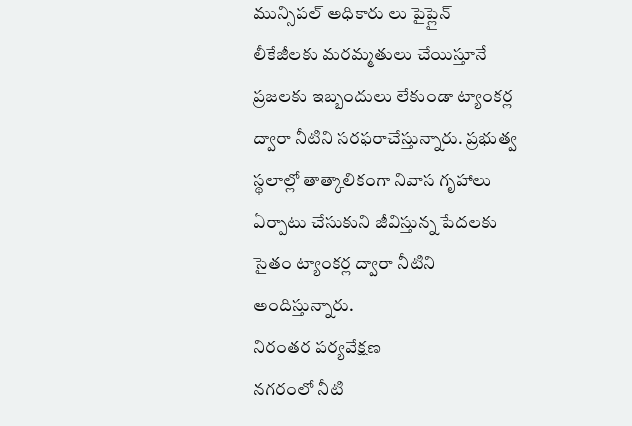మున్సిపల్ అధికారు లు పైప్లైన్ లీకేజీలకు మరమ్మతులు చేయిస్తూనే ప్రజలకు ఇబ్బందులు లేకుండా ట్యాంకర్ల ద్వారా నీటిని సరఫరాచేస్తున్నారు. ప్రభుత్వ స్థలాల్లో తాత్కాలికంగా నివాస గృహాలు ఏర్పాటు చేసుకుని జీవిస్తున్న పేదలకు సైతం ట్యాంకర్ల ద్వారా నీటిని అందిస్తున్నారు.
నిరంతర పర్యవేక్షణ
నగరంలో నీటి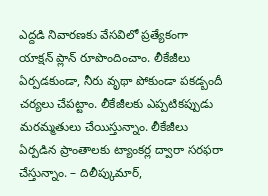ఎద్దడి నివారణకు వేసవిలో ప్రత్యేకంగా యాక్షన్ ప్లాన్ రూపొందించాం. లీకేజీలు ఏర్పడకుండా, నీరు వృథా పోకుండా పకడ్బందీ చర్యలు చేపట్టాం. లీకేజీలకు ఎప్పటికప్పుడు మరమ్మతులు చేయిస్తున్నాం. లీకేజీలు ఏర్పడిన ప్రాంతాలకు ట్యాంకర్ల ద్వారా సరఫరా చేస్తున్నాం. – దిలీప్కుమార్,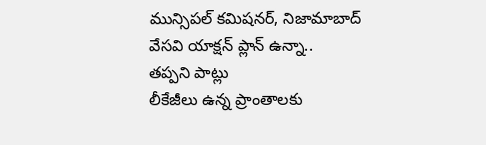మున్సిపల్ కమిషనర్, నిజామాబాద్
వేసవి యాక్షన్ ప్లాన్ ఉన్నా..
తప్పని పాట్లు
లీకేజీలు ఉన్న ప్రాంతాలకు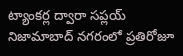ట్యాంకర్ల ద్వారా సప్లయ్
నిజామాబాద్ నగరంలో ప్రతిరోజూ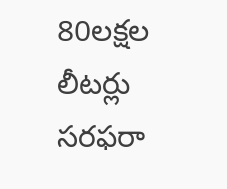80లక్షల లీటర్లు సరఫరా